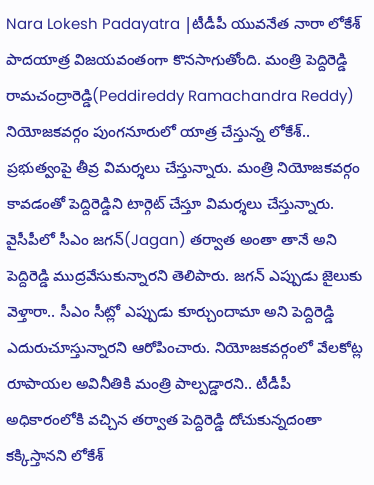Nara Lokesh Padayatra |టీడీపీ యువనేత నారా లోకేశ్ పాదయాత్ర విజయవంతంగా కొనసాగుతోంది. మంత్రి పెద్దిరెడ్డి రామచంద్రారెడ్డి(Peddireddy Ramachandra Reddy) నియోజకవర్గం పుంగనూరులో యాత్ర చేస్తున్న లోకేశ్.. ప్రభుత్వంపై తీవ్ర విమర్శలు చేస్తున్నారు. మంత్రి నియోజకవర్గం కావడంతో పెద్దిరెడ్డిని టార్గెట్ చేస్తూ విమర్శలు చేస్తున్నారు. వైసీపీలో సీఎం జగన్(Jagan) తర్వాత అంతా తానే అని పెద్దిరెడ్డి ముద్రవేసుకున్నారని తెలిపారు. జగన్ ఎప్పుడు జైలుకు వెళ్తారా.. సీఎం సీట్లో ఎప్పుడు కూర్చుందామా అని పెద్దిరెడ్డి ఎదురుచూస్తున్నారని ఆరోపించారు. నియోజకవర్గంలో వేలకోట్ల రూపాయల అవినీతికి మంత్రి పాల్పడ్డారని.. టీడీపీ అధికారంలోకి వచ్చిన తర్వాత పెద్దిరెడ్డి దోచుకున్నదంతా కక్కిస్తానని లోకేశ్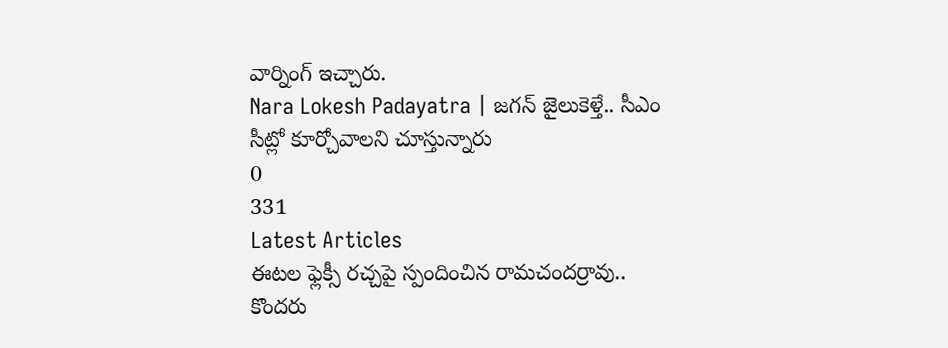వార్నింగ్ ఇచ్చారు.
Nara Lokesh Padayatra | జగన్ జైలుకెళ్తే.. సీఎం సీట్లో కూర్చోవాలని చూస్తున్నారు
0
331
Latest Articles
ఈటల ఫ్లెక్సీ రచ్చపై స్పందించిన రామచందర్రావు.. కొందరు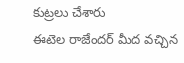కుట్రలు చేశారు
ఈటెల రాజేందర్ మీద వచ్చిన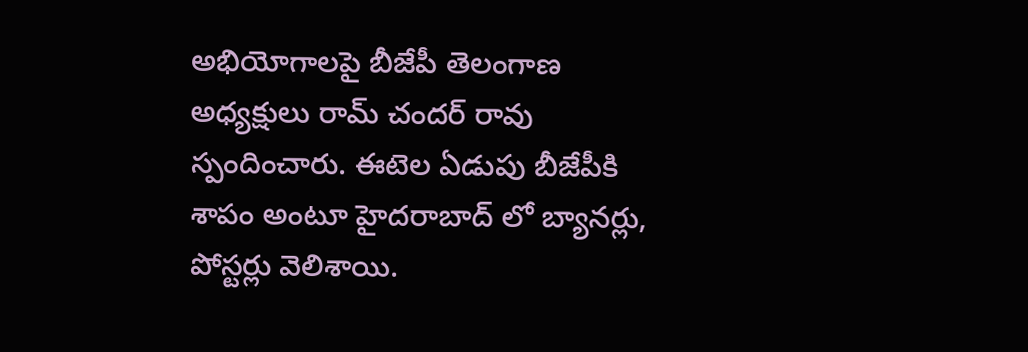అభియోగాలపై బీజేపీ తెలంగాణ అధ్యక్షులు రామ్ చందర్ రావు స్పందించారు. ఈటెల ఏడుపు బీజేపీకి శాపం అంటూ హైదరాబాద్ లో బ్యానర్లు, పోస్టర్లు వెలిశాయి.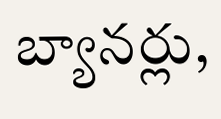బ్యానర్లు,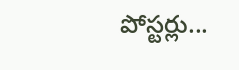పోస్టర్లు...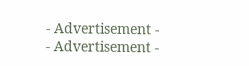- Advertisement -
- Advertisement -